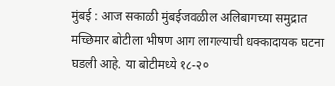मुंबई : आज सकाळी मुंबईजवळील अलिबागच्या समुद्रात मच्छिमार बोटीला भीषण आग लागल्याची धक्कादायक घटना घडली आहे. या बोटीमध्ये १८-२०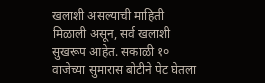खलाशी असल्याची माहिती मिळाली असून, सर्व खलाशी सुखरूप आहेत. सकाळी १० वाजेच्या सुमारास बोटीने पेट घेतला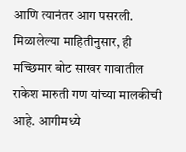आणि त्यानंतर आग पसरली. मिळालेल्या माहितीनुसार, ही मच्छिमार बोट साखर गावातील राकेश मारुती गण यांच्या मालकीची आहे. आगीमध्ये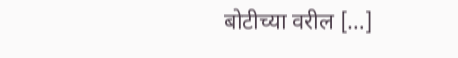बोटीच्या वरील […]